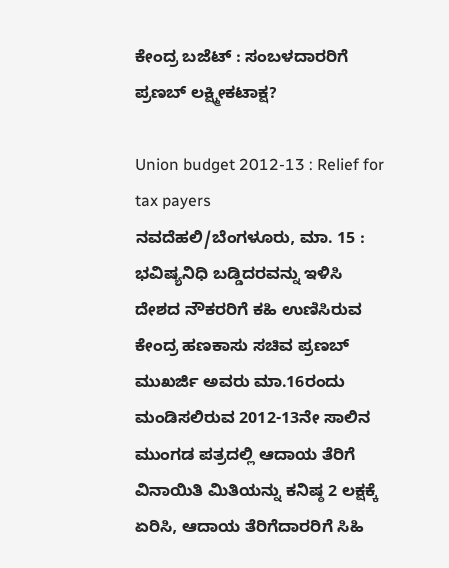ಕೇಂದ್ರ ಬಜೆಟ್ : ಸಂಬಳದಾರರಿಗೆ ಪ್ರಣಬ್ ಲಕ್ಷ್ಮೀಕಟಾಕ್ಷ?

Union budget 2012-13 : Relief for tax payers
ನವದೆಹಲಿ/ಬೆಂಗಳೂರು, ಮಾ. 15 : ಭವಿಷ್ಯನಿಧಿ ಬಡ್ಡಿದರವನ್ನು ಇಳಿಸಿ ದೇಶದ ನೌಕರರಿಗೆ ಕಹಿ ಉಣಿಸಿರುವ ಕೇಂದ್ರ ಹಣಕಾಸು ಸಚಿವ ಪ್ರಣಬ್ ಮುಖರ್ಜಿ ಅವರು ಮಾ.16ರಂದು ಮಂಡಿಸಲಿರುವ 2012-13ನೇ ಸಾಲಿನ ಮುಂಗಡ ಪತ್ರದಲ್ಲಿ ಆದಾಯ ತೆರಿಗೆ ವಿನಾಯಿತಿ ಮಿತಿಯನ್ನು ಕನಿಷ್ಠ 2 ಲಕ್ಷಕ್ಕೆ ಏರಿಸಿ, ಆದಾಯ ತೆರಿಗೆದಾರರಿಗೆ ಸಿಹಿ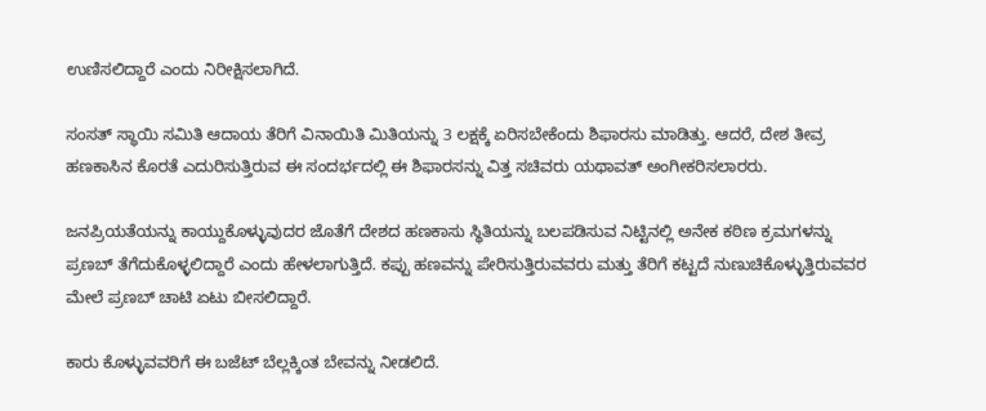ಉಣಿಸಲಿದ್ದಾರೆ ಎಂದು ನಿರೀಕ್ಷಿಸಲಾಗಿದೆ.

ಸಂಸತ್ ಸ್ಥಾಯಿ ಸಮಿತಿ ಆದಾಯ ತೆರಿಗೆ ವಿನಾಯಿತಿ ಮಿತಿಯನ್ನು 3 ಲಕ್ಷಕ್ಕೆ ಏರಿಸಬೇಕೆಂದು ಶಿಫಾರಸು ಮಾಡಿತ್ತು. ಆದರೆ, ದೇಶ ತೀವ್ರ ಹಣಕಾಸಿನ ಕೊರತೆ ಎದುರಿಸುತ್ತಿರುವ ಈ ಸಂದರ್ಭದಲ್ಲಿ ಈ ಶಿಫಾರಸನ್ನು ವಿತ್ತ ಸಚಿವರು ಯಥಾವತ್ ಅಂಗೀಕರಿಸಲಾರರು.

ಜನಪ್ರಿಯತೆಯನ್ನು ಕಾಯ್ದುಕೊಳ್ಳುವುದರ ಜೊತೆಗೆ ದೇಶದ ಹಣಕಾಸು ಸ್ಥಿತಿಯನ್ನು ಬಲಪಡಿಸುವ ನಿಟ್ಟಿನಲ್ಲಿ ಅನೇಕ ಕಠಿಣ ಕ್ರಮಗಳನ್ನು ಪ್ರಣಬ್ ತೆಗೆದುಕೊಳ್ಳಲಿದ್ದಾರೆ ಎಂದು ಹೇಳಲಾಗುತ್ತಿದೆ. ಕಪ್ಪು ಹಣವನ್ನು ಪೇರಿಸುತ್ತಿರುವವರು ಮತ್ತು ತೆರಿಗೆ ಕಟ್ಟದೆ ನುಣುಚಿಕೊಳ್ಳುತ್ತಿರುವವರ ಮೇಲೆ ಪ್ರಣಬ್ ಚಾಟಿ ಏಟು ಬೀಸಲಿದ್ದಾರೆ.

ಕಾರು ಕೊಳ್ಳುವವರಿಗೆ ಈ ಬಜೆಟ್ ಬೆಲ್ಲಕ್ಕಿಂತ ಬೇವನ್ನು ನೀಡಲಿದೆ.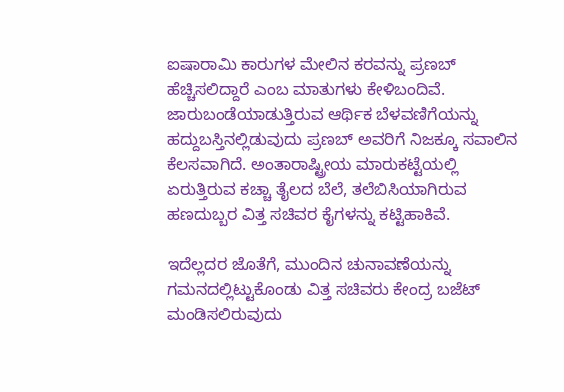ಐಷಾರಾಮಿ ಕಾರುಗಳ ಮೇಲಿನ ಕರವನ್ನು ಪ್ರಣಬ್ ಹೆಚ್ಚಿಸಲಿದ್ದಾರೆ ಎಂಬ ಮಾತುಗಳು ಕೇಳಿಬಂದಿವೆ. ಜಾರುಬಂಡೆಯಾಡುತ್ತಿರುವ ಆರ್ಥಿಕ ಬೆಳವಣಿಗೆಯನ್ನು ಹದ್ದುಬಸ್ತಿನಲ್ಲಿಡುವುದು ಪ್ರಣಬ್ ಅವರಿಗೆ ನಿಜಕ್ಕೂ ಸವಾಲಿನ ಕೆಲಸವಾಗಿದೆ. ಅಂತಾರಾಷ್ಟ್ರೀಯ ಮಾರುಕಟ್ಟೆಯಲ್ಲಿ ಏರುತ್ತಿರುವ ಕಚ್ಚಾ ತೈಲದ ಬೆಲೆ, ತಲೆಬಿಸಿಯಾಗಿರುವ ಹಣದುಬ್ಬರ ವಿತ್ತ ಸಚಿವರ ಕೈಗಳನ್ನು ಕಟ್ಟಿಹಾಕಿವೆ.

ಇದೆಲ್ಲದರ ಜೊತೆಗೆ, ಮುಂದಿನ ಚುನಾವಣೆಯನ್ನು ಗಮನದಲ್ಲಿಟ್ಟುಕೊಂಡು ವಿತ್ತ ಸಚಿವರು ಕೇಂದ್ರ ಬಜೆಟ್ ಮಂಡಿಸಲಿರುವುದು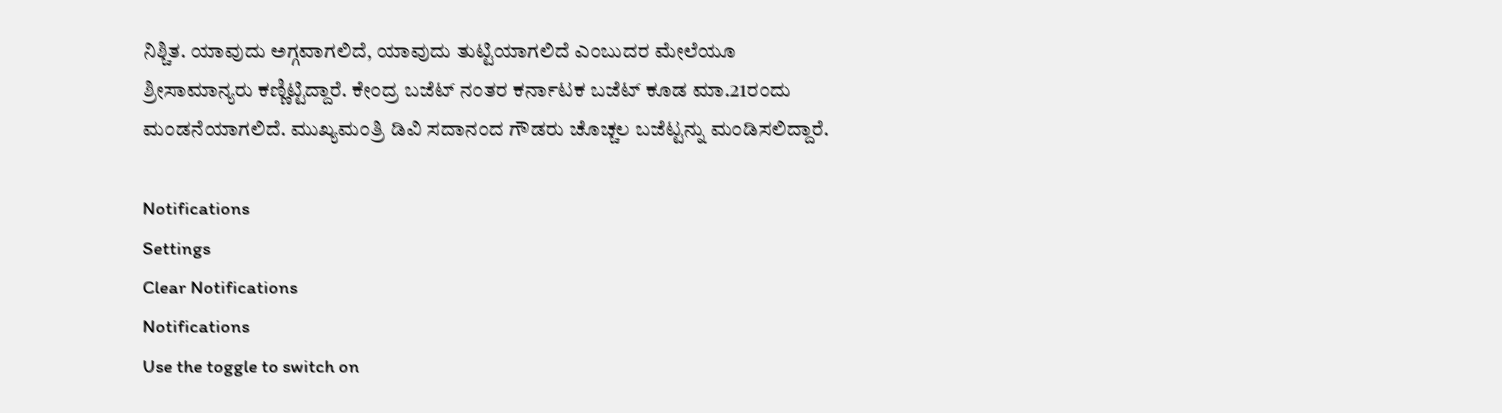ನಿಶ್ಚಿತ. ಯಾವುದು ಅಗ್ಗವಾಗಲಿದೆ, ಯಾವುದು ತುಟ್ಟಿಯಾಗಲಿದೆ ಎಂಬುದರ ಮೇಲೆಯೂ ಶ್ರೀಸಾಮಾನ್ಯರು ಕಣ್ಣಿಟ್ಟಿದ್ದಾರೆ. ಕೇಂದ್ರ ಬಜೆಟ್ ನಂತರ ಕರ್ನಾಟಕ ಬಜೆಟ್ ಕೂಡ ಮಾ.21ರಂದು ಮಂಡನೆಯಾಗಲಿದೆ. ಮುಖ್ಯಮಂತ್ರಿ ಡಿವಿ ಸದಾನಂದ ಗೌಡರು ಚೊಚ್ಚಲ ಬಜೆಟ್ಟನ್ನು ಮಂಡಿಸಲಿದ್ದಾರೆ.

Notifications
Settings
Clear Notifications
Notifications
Use the toggle to switch on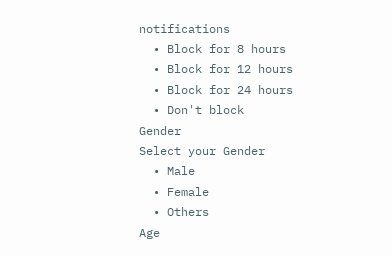notifications
  • Block for 8 hours
  • Block for 12 hours
  • Block for 24 hours
  • Don't block
Gender
Select your Gender
  • Male
  • Female
  • Others
Age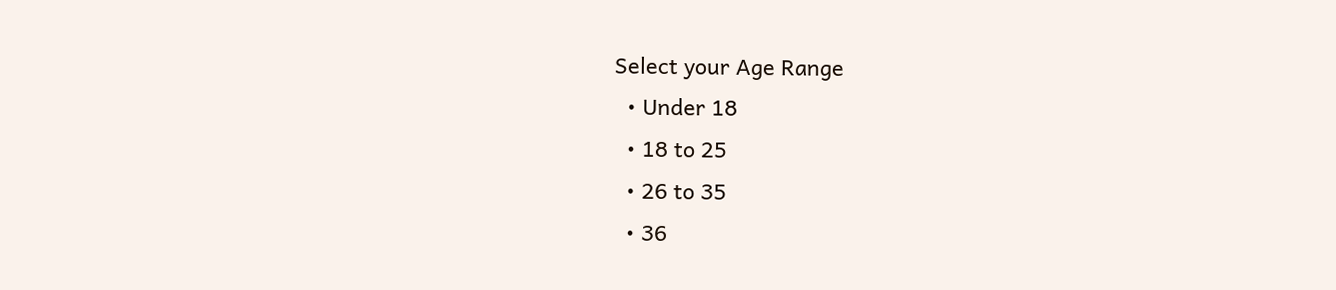Select your Age Range
  • Under 18
  • 18 to 25
  • 26 to 35
  • 36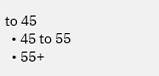to 45
  • 45 to 55
  • 55+